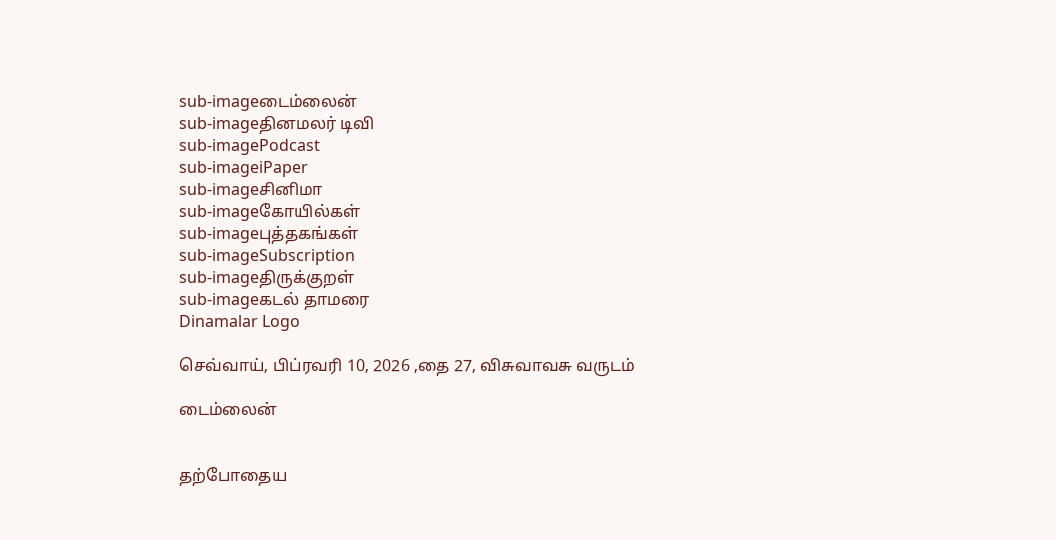sub-imageடைம்லைன்
sub-imageதினமலர் டிவி
sub-imagePodcast
sub-imageiPaper
sub-imageசினிமா
sub-imageகோயில்கள்
sub-imageபுத்தகங்கள்
sub-imageSubscription
sub-imageதிருக்குறள்
sub-imageகடல் தாமரை
Dinamalar Logo

செவ்வாய், பிப்ரவரி 10, 2026 ,தை 27, விசுவாவசு வருடம்

டைம்லைன்


தற்போதைய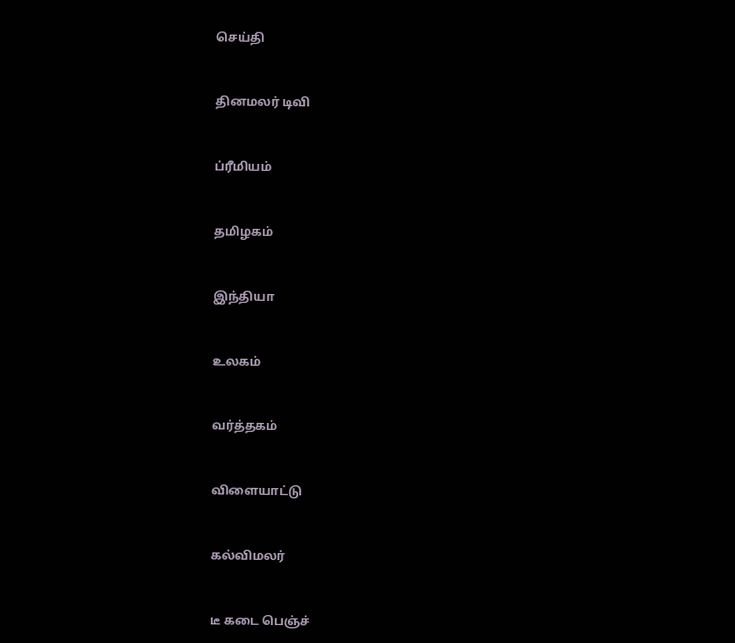செய்தி


தினமலர் டிவி


ப்ரீமியம்


தமிழகம்


இந்தியா


உலகம்


வர்த்தகம்


விளையாட்டு


கல்விமலர்


டீ கடை பெஞ்ச்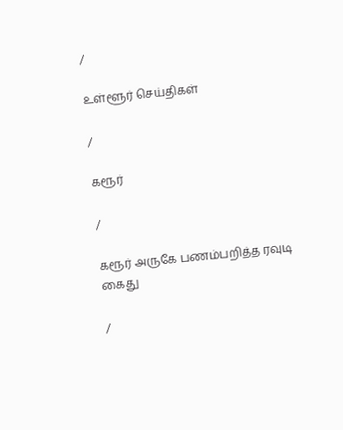/

உள்ளூர் செய்திகள்

/

கரூர்

/

கரூர் அருகே பணம்பறித்த ரவுடி கைது

/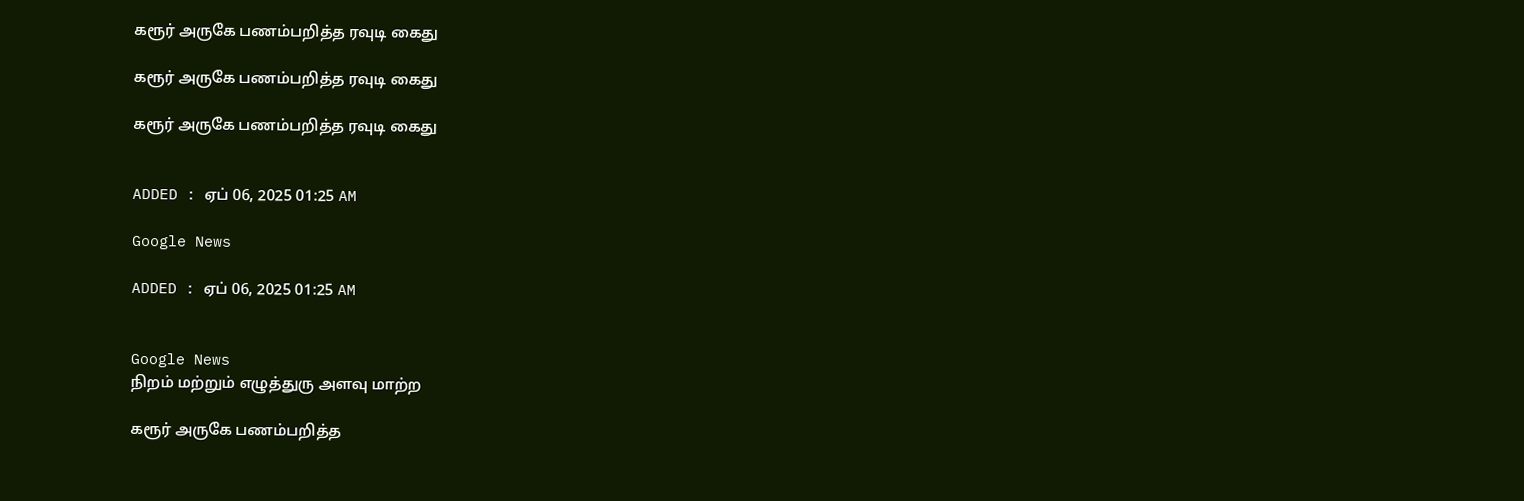கரூர் அருகே பணம்பறித்த ரவுடி கைது

கரூர் அருகே பணம்பறித்த ரவுடி கைது

கரூர் அருகே பணம்பறித்த ரவுடி கைது


ADDED : ஏப் 06, 2025 01:25 AM

Google News

ADDED : ஏப் 06, 2025 01:25 AM


Google News
நிறம் மற்றும் எழுத்துரு அளவு மாற்ற

கரூர் அருகே பணம்பறித்த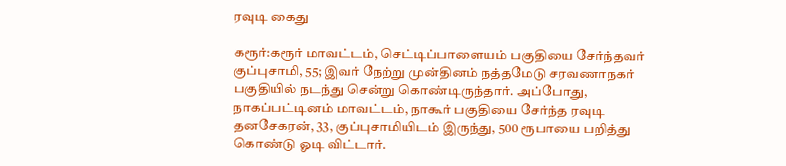ரவுடி கைது

கரூர்:கரூர் மாவட்டம், செட்டிப்பாளையம் பகுதியை சேர்ந்தவர் குப்புசாமி, 55; இவர் நேற்று முன்தினம் நத்தமேடு சரவணாநகர் பகுதியில் நடந்து சென்று கொண்டிருந்தார். அப்போது, நாகப்பட்டினம் மாவட்டம், நாகூர் பகுதியை சேர்ந்த ரவுடி தனசேகரன், 33, குப்புசாமியிடம் இருந்து, 500 ரூபாயை பறித்து கொண்டு ஓடி விட்டார்.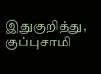இதுகுறித்து, குப்புசாமி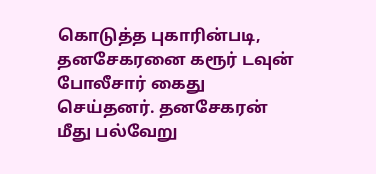கொடுத்த புகாரின்படி, தனசேகரனை கரூர் டவுன் போலீசார் கைது செய்தனர். தனசேகரன் மீது பல்வேறு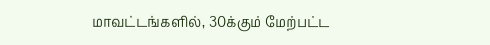மாவட்டங்களில், 30க்கும் மேற்பட்ட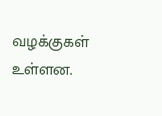வழக்குகள் உள்ளன.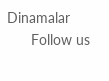Dinamalar
      Follow us